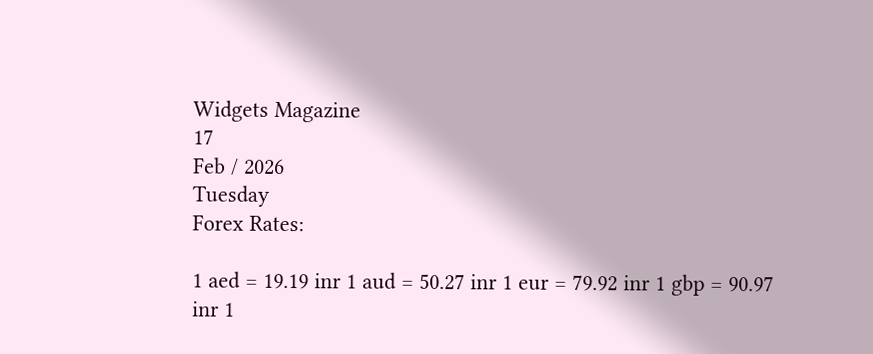Widgets Magazine
17
Feb / 2026
Tuesday
Forex Rates:

1 aed = 19.19 inr 1 aud = 50.27 inr 1 eur = 79.92 inr 1 gbp = 90.97 inr 1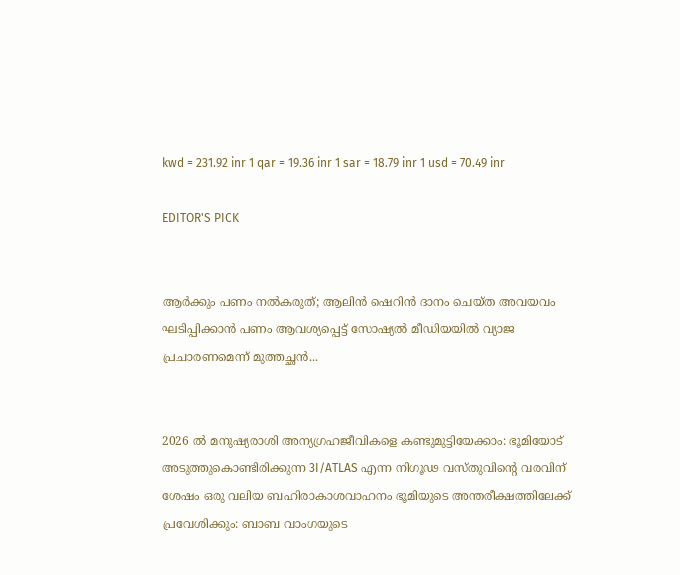kwd = 231.92 inr 1 qar = 19.36 inr 1 sar = 18.79 inr 1 usd = 70.49 inr

EDITOR'S PICK


ആർക്കും പണം നൽകരുത്; ആലിൻ ഷെറിൻ ദാനം ചെയ്ത അവയവം ഘടിപ്പിക്കാന്‍ പണം ആവശ്യപ്പെട്ട് സോഷ്യൽ മീഡിയയിൽ വ്യാജ പ്രചാരണമെന്ന് മുത്തച്ഛൻ...


2026 ൽ മനുഷ്യരാശി അന്യഗ്രഹജീവികളെ കണ്ടുമുട്ടിയേക്കാം: ഭൂമിയോട് അടുത്തുകൊണ്ടിരിക്കുന്ന 3I/ATLAS എന്ന നിഗൂഢ വസ്തുവിന്റെ വരവിന് ശേഷം ഒരു വലിയ ബഹിരാകാശവാഹനം ഭൂമിയുടെ അന്തരീക്ഷത്തിലേക്ക് പ്രവേശിക്കും: ബാബ വാംഗയുടെ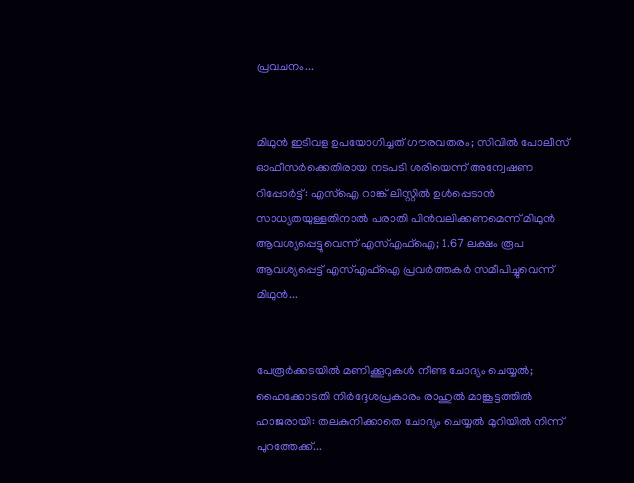പ്രവചനം...


മിഥുൻ ഇടിവള ഉപയോഗിച്ചത് ഗൗരവതരം; സിവിൽ പോലീസ് ഓഫീസർക്കെതിരായ നടപടി ശരിയെന്ന് അന്വേഷണ റിപ്പോർട്ട്: എസ്ഐ റാങ്ക് ലിസ്റ്റിൽ ഉൾപ്പെടാൻ സാധ്യതയുള്ളതിനാൽ പരാതി പിൻവലിക്കണമെന്ന് മിഥുൻ ആവശ്യപ്പെട്ടുവെന്ന് എസ്എഫ്ഐ; 1.67 ലക്ഷം രൂപ ആവശ്യപ്പെട്ട് എസ്എഫ്ഐ പ്രവർത്തകർ സമീപിച്ചുവെന്ന് മിഥുൻ...


പേരൂർക്കടയിൽ മണിക്കൂറുകൾ നീണ്ട ചോദ്യം ചെയ്യൽ; ഹൈക്കോടതി നിർദ്ദേശപ്രകാരം രാഹുൽ മാങ്കൂട്ടത്തിൽ ഹാജരായി: തലകുനിക്കാതെ ചോദ്യം ചെയ്യൽ മുറിയിൽ നിന്ന് പുറത്തേക്ക്...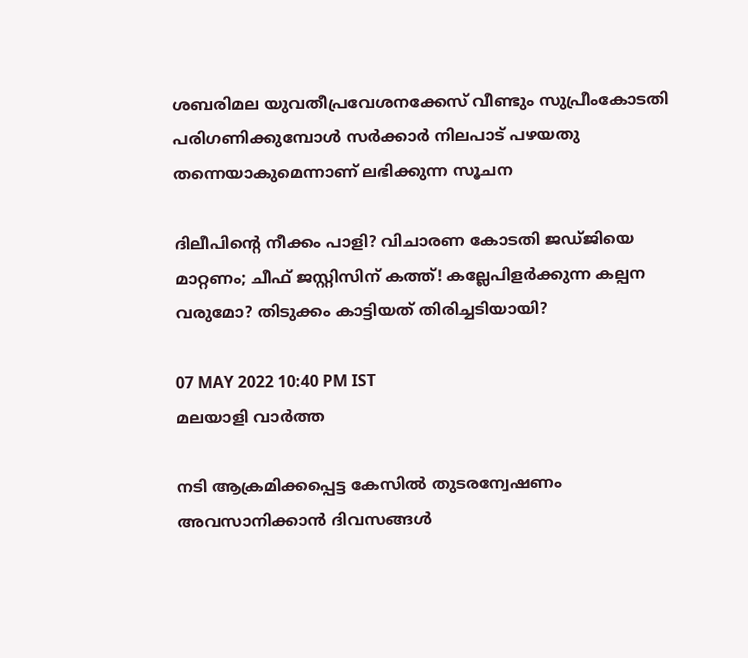ശബരിമല യുവതീപ്രവേശനക്കേസ് വീണ്ടും സുപ്രീംകോടതി പരിഗണിക്കുമ്പോൾ സർക്കാർ നിലപാട് പഴയതു തന്നെയാകുമെന്നാണ് ലഭിക്കുന്ന സൂചന

ദിലീപിന്റെ നീക്കം പാളി? വിചാരണ കോടതി ജഡ്ജിയെ മാറ്റണം; ചീഫ് ജസ്റ്റിസിന് കത്ത്! കല്ലേപിളർക്കുന്ന കല്പന വരുമോ? തിടുക്കം കാട്ടിയത് തിരിച്ചടിയായി?

07 MAY 2022 10:40 PM IST
മലയാളി വാര്‍ത്ത

നടി ആക്രമിക്കപ്പെട്ട കേസിൽ തുടരന്വേഷണം അവസാനിക്കാൻ ദിവസങ്ങൾ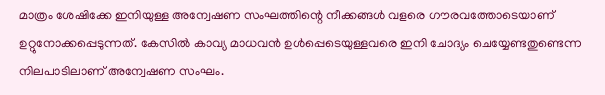മാത്രം ശേഷിക്കേ ഇനിയുള്ള അന്വേഷണ സംഘത്തിന്റെ നീക്കങ്ങൾ വളരെ ഗൗരവത്തോടെയാണ് ഉറ്റുനോക്കപ്പെടുന്നത്. കേസിൽ കാവ്യ മാധവൻ ഉൾപ്പെടെയുള്ളവരെ ഇനി ചോദ്യം ചെയ്യേണ്ടതുണ്ടെന്ന നിലപാടിലാണ് അന്വേഷണ സംഘം.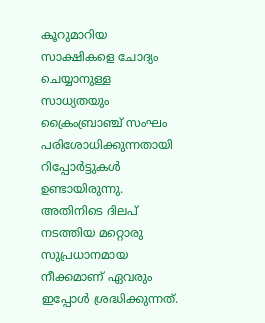കൂറുമാറിയ സാക്ഷികളെ ചോദ്യം ചെയ്യാനുള്ള സാധ്യതയും ക്രൈംബ്രാഞ്ച് സംഘം പരിശോധിക്കുന്നതായി റിപ്പോർട്ടുകൾ ഉണ്ടായിരുന്നു. അതിനിടെ ദിലപ് നടത്തിയ മറ്റൊരു സുപ്രധാനമായ നീക്കമാണ് ഏവരും ഇപ്പോൾ ശ്രദ്ധിക്കുന്നത്.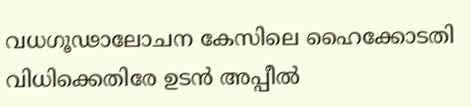വധഗൂഢാലോചന കേസിലെ ഹൈക്കോടതി വിധിക്കെതിരേ ഉടന്‍ അപ്പീല്‍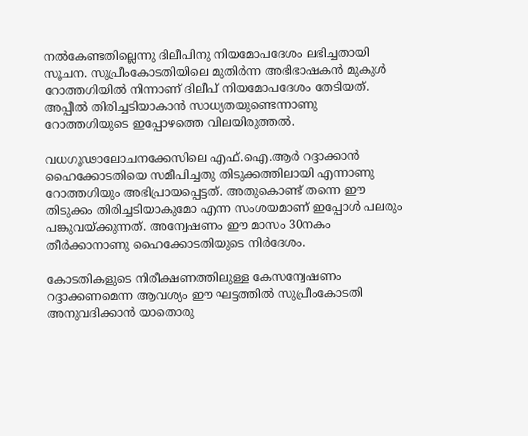നല്‍കേണ്ടതില്ലെന്നു ദിലീപിനു നിയമോപദേശം ലഭിച്ചതായി സൂചന. സുപ്രീംകോടതിയിലെ മുതിര്‍ന്ന അഭിഭാഷകന്‍ മുകുള്‍ റോത്തഗിയില്‍ നിന്നാണ്‌ ദിലീപ്‌ നിയമോപദേശം തേടിയത്‌. അപ്പീല്‍ തിരിച്ചടിയാകാന്‍ സാധ്യതയുണ്ടെന്നാണു റോത്തഗിയുടെ ഇപ്പോഴത്തെ വിലയിരുത്തല്‍.

വധഗൂഢാലോചനക്കേസിലെ എഫ്‌.ഐ.ആര്‍ റദ്ദാക്കാന്‍ ഹൈക്കോടതിയെ സമീപിച്ചതു തിടുക്കത്തിലായി എന്നാണു റോത്തഗിയും അഭിപ്രായപ്പെട്ടത്‌. അതുകൊണ്ട് തന്നെ ഈ തിടുക്കം തിരിച്ചടിയാകുമോ എന്ന സംശയമാണ് ഇപ്പോൾ പലരും പങ്കുവയ്ക്കുന്നത്. അന്വേഷണം ഈ മാസം 30നകം തീര്‍ക്കാനാണു ഹൈക്കോടതിയുടെ നിര്‍ദേശം.

കോടതികളുടെ നിരീക്ഷണത്തിലുള്ള കേസന്വേഷണം റദ്ദാക്കണമെന്ന ആവശ്യം ഈ ഘട്ടത്തില്‍ സുപ്രീംകോടതി അനുവദിക്കാന്‍ യാതൊരു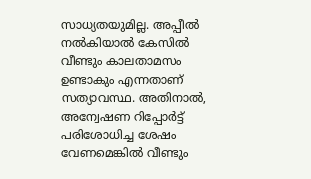സാധ്യതയുമില്ല. അപ്പീല്‍ നല്‍കിയാല്‍ കേസില്‍ വീണ്ടും കാലതാമസം ഉണ്ടാകും എന്നതാണ് സത്യാവസ്ഥ. അതിനാല്‍, അന്വേഷണ റിപ്പോര്‍ട്ട്‌ പരിശോധിച്ച ശേഷം വേണമെങ്കില്‍ വീണ്ടും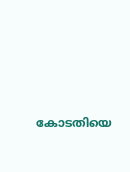കോടതിയെ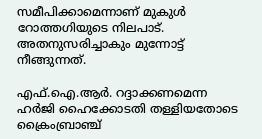സമീപിക്കാമെന്നാണ്‌ മുകുള്‍ റോത്തഗിയുടെ നിലപാട്‌. അതനുസരിച്ചാകും മുന്നോട്ട് നീങ്ങുന്നത്.

എഫ്‌.ഐ.ആര്‍. റദ്ദാക്കണമെന്ന ഹര്‍ജി ഹൈക്കോടതി തള്ളിയതോടെ ക്രൈംബ്രാഞ്ച്‌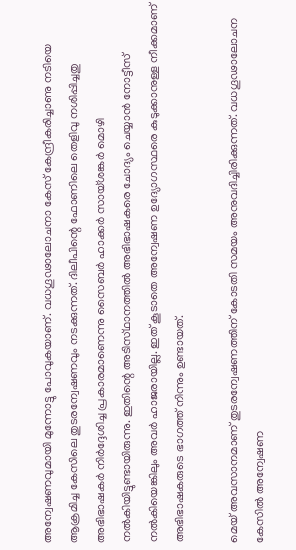അന്വേഷണവുമായി മുന്നോട്ടു പോവുകയാണ്‌. വധഗൂഢാലോചനാ കേസ്‌ കേന്ദ്രീകരിച്ചാണു നടിയെ ആക്രമിച്ച കേസിലെ തുടരന്വേഷണവും നടക്കുന്നത്‌. ദിലീപിന്റെ ഫോണിലെ തെളിവു നശിപ്പിച്ചതു അഭിഭാഷകര്‍ നിര്‍ദ്ദേശിച്ച പ്രകാരമാണെന്നു സൈബര്‍ ഹാക്കര്‍ സായ്‌ശങ്കര്‍ മൊഴി നല്‍കിയിട്ടുണ്ടായിരുന്നു. ഇതിന്റെ അടിസ്‌ഥാനത്തില്‍ അഭിഭാഷകരെ ചോദ്യം ചെയ്യാന്‍ നോട്ടീസ്‌ നല്‍കിയെങ്കിലും അവര്‍ ഹാജരായില്ല. ഇത് കൂടാതെ അന്വേഷണ ഉദ്യോഗസ്ഥരെ കുടുക്കാനുള്ള നീക്കമാണ് അഭിഭാഷകരുടെ ഭാഗത്ത് നിന്നും ഉണ്ടായത്.

മെയ് അവസാനമാണ് തുടരന്വേഷണത്തിന് കോടതി സമയം അനുവദിച്ചിരിക്കുന്നത്. വധഗൂഢാലോചന കേസിൽ അന്വേഷണ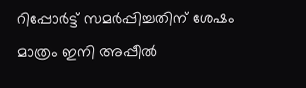റിപ്പോർട്ട് സമർപ്പിച്ചതിന് ശേഷം മാത്രം ഇനി അപ്പീൽ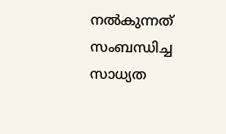നൽകുന്നത് സംബന്ധിച്ച സാധ്യത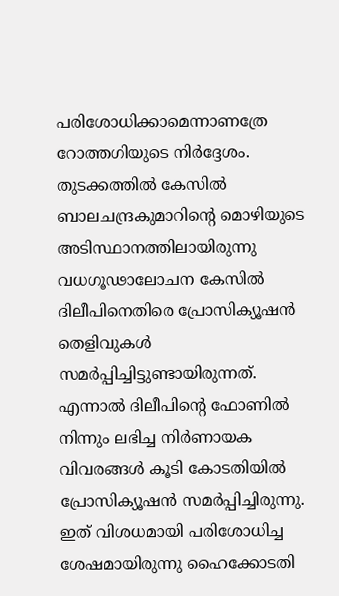പരിശോധിക്കാമെന്നാണത്രേ റോത്തഗിയുടെ നിർദ്ദേശം. തുടക്കത്തിൽ കേസിൽ ബാലചന്ദ്രകുമാറിന്റെ മൊഴിയുടെ അടിസ്ഥാനത്തിലായിരുന്നു വധഗൂഢാലോചന കേസിൽ ദിലീപിനെതിരെ പ്രോസിക്യൂഷൻ തെളിവുകൾ സമർപ്പിച്ചിട്ടുണ്ടായിരുന്നത്. എന്നാൽ ദിലീപിന്റെ ഫോണിൽ നിന്നും ലഭിച്ച നിർണായക വിവരങ്ങൾ കൂടി കോടതിയിൽ പ്രോസിക്യൂഷൻ സമർപ്പിച്ചിരുന്നു. ഇത് വിശധമായി പരിശോധിച്ച ശേഷമായിരുന്നു ഹൈക്കോടതി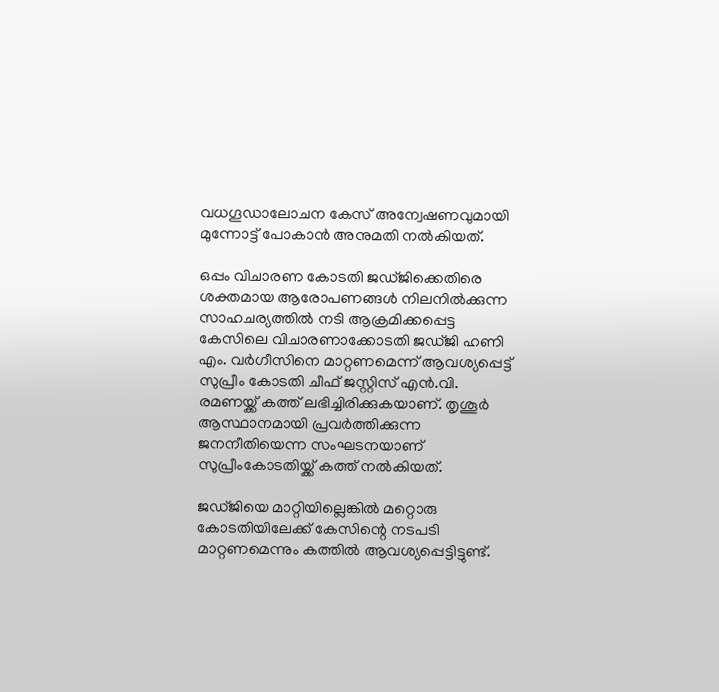വധഗൂഡാലോചന കേസ് അന്വേഷണവുമായി മുന്നോട്ട് പോകാൻ അനുമതി നൽകിയത്.

ഒപ്പം വിചാരണ കോടതി ജഡ്ജിക്കെതിരെ ശക്തമായ ആരോപണങ്ങൾ നിലനിൽക്കുന്ന സാഹചര്യത്തിൽ നടി ആക്രമിക്കപ്പെട്ട കേസിലെ വിചാരണാക്കോടതി ജഡ്ജി ഹണി എം. വർഗീസിനെ മാറ്റണമെന്ന് ആവശ്യപ്പെട്ട് സുപ്രീം കോടതി ചീഫ് ജസ്റ്റിസ് എന്‍.വി. രമണയ്ക്ക് കത്ത് ലഭിച്ചിരിക്കുകയാണ്. തൃശൂര്‍ ആസ്ഥാനമായി പ്രവര്‍ത്തിക്കുന്ന ജനനീതിയെന്ന സംഘടനയാണ് സുപ്രീംകോടതിയ്ക്ക് കത്ത് നല്‍കിയത്.

ജഡ്ജിയെ മാറ്റിയില്ലെങ്കില്‍ മറ്റൊരു കോടതിയിലേക്ക് കേസിന്റെ നടപടി മാറ്റണമെന്നും കത്തില്‍ ആവശ്യപ്പെട്ടിട്ടുണ്ട്.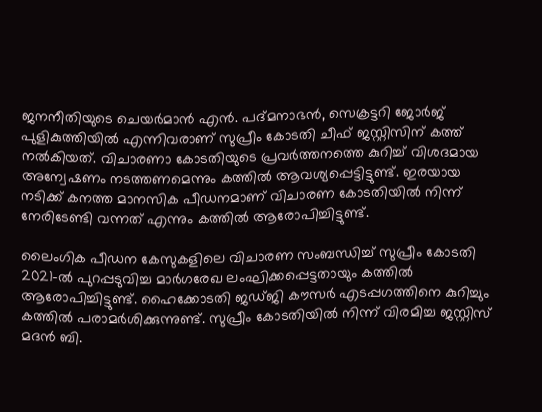ജനനീതിയുടെ ചെയര്‍മാന്‍ എന്‍. പദ്മനാഭന്‍, സെക്രട്ടറി ജോര്‍ജ് പുളികുത്തിയില്‍ എന്നിവരാണ് സുപ്രീം കോടതി ചീഫ് ജസ്റ്റിസിന് കത്ത് നല്‍കിയത്. വിചാരണാ കോടതിയുടെ പ്രവര്‍ത്തനത്തെ കുറിച്ച് വിശദമായ അന്വേഷണം നടത്തണമെന്നും കത്തില്‍ ആവശ്യപ്പെട്ടിട്ടുണ്ട്. ഇരയായ നടിക്ക് കനത്ത മാനസിക പീഡനമാണ് വിചാരണ കോടതിയില്‍ നിന്ന് നേരിടേണ്ടി വന്നത് എന്നും കത്തില്‍ ആരോപിച്ചിട്ടുണ്ട്.

ലൈംഗിക പീഡന കേസുകളിലെ വിചാരണ സംബന്ധിച്ച് സുപ്രീം കോടതി 2021-ല്‍ പുറപ്പടുവിച്ച മാര്‍ഗരേഖ ലംഘിക്കപ്പെട്ടതായും കത്തില്‍ ആരോപിച്ചിട്ടുണ്ട്. ഹൈക്കോടതി ജഡ്ജി കൗസര്‍ എടപ്പഗത്തിനെ കുറിച്ചും കത്തില്‍ പരാമര്‍ശിക്കുന്നുണ്ട്. സുപ്രീം കോടതിയില്‍ നിന്ന് വിരമിച്ച ജസ്റ്റിസ് മദന്‍ ബി.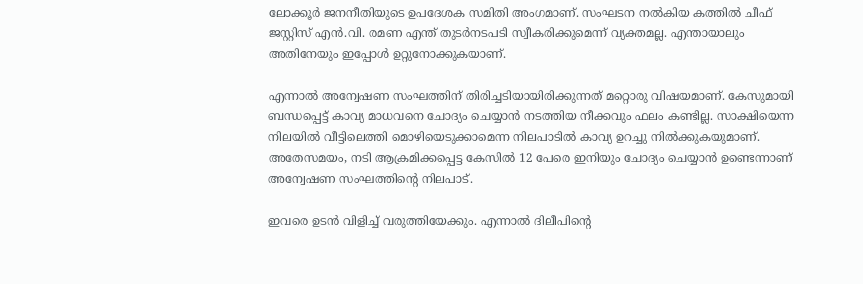ലോക്കൂര്‍ ജനനീതിയുടെ ഉപദേശക സമിതി അംഗമാണ്. സംഘടന നല്‍കിയ കത്തില്‍ ചീഫ് ജസ്റ്റിസ് എന്‍.വി. രമണ എന്ത് തുടര്‍നടപടി സ്വീകരിക്കുമെന്ന് വ്യക്തമല്ല. എന്തായാലും അതിനേയും ഇപ്പോൾ ഉറ്റുനോക്കുകയാണ്.

എന്നാൽ അന്വേഷണ സംഘത്തിന് തിരിച്ചടിയായിരിക്കുന്നത് മറ്റൊരു വിഷയമാണ്. കേസുമായി ബന്ധപ്പെട്ട് കാവ്യ മാധവനെ ചോദ്യം ചെയ്യാന്‍ നടത്തിയ നീക്കവും ഫലം കണ്ടില്ല. സാക്ഷിയെന്ന നിലയില്‍ വീട്ടിലെത്തി മൊഴിയെടുക്കാമെന്ന നിലപാടില്‍ കാവ്യ ഉറച്ചു നില്‍ക്കുകയുമാണ്‌. അതേസമയം, നടി ആക്രമിക്കപ്പെട്ട കേസിൽ 12 പേരെ ഇനിയും ചോദ്യം ചെയ്യാൻ ഉണ്ടെന്നാണ് അന്വേഷണ സംഘത്തിന്റെ നിലപാട്.

ഇവരെ ഉടൻ വിളിച്ച് വരുത്തിയേക്കും. എന്നാൽ ദിലീപിന്റെ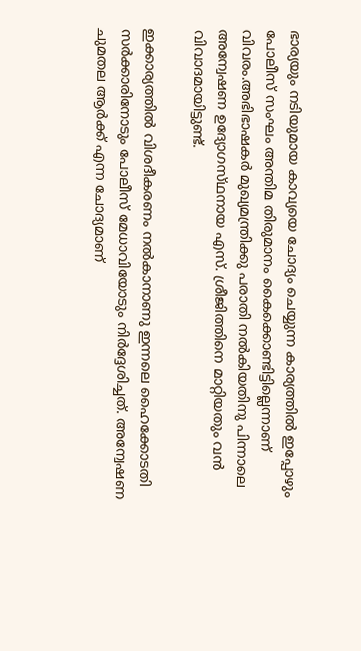ഭാര്യയും നടിയുമായ കാവ്യയെ ചോദ്യം ചെയ്യുന്ന കാര്യത്തിൽ ഇപ്പോഴും പോലീസ് സംഘം അന്തിമ തിരുമാനം കൈക്കൊണ്ടിട്ടില്ലെന്നാണ് വിവരം.അഭിഭാഷകര്‍ മുഖ്യമന്ത്രിക്കു പരാതി നല്‍കിയതിനു പിന്നാലെ അന്വേഷണ ഉദ്യോഗസ്‌ഥനായ എസ്‌. ശ്രീജിത്തിനെ മാറ്റിയതും വൻ വിവാദമായിട്ടുണ്ട്‌.

ഇക്കാര്യത്തില്‍ വിശദീകരണം നല്‍കാനാണു ഇന്നലെ ഹൈക്കോടതി സർക്കാരിനോടും പോലീസ് മേധാവിയോടും നിര്‍ദ്ദേശിച്ചത്. അന്വേഷണ ചുമതല ആർക്ക് എന്ന ചോദ്യമാണ്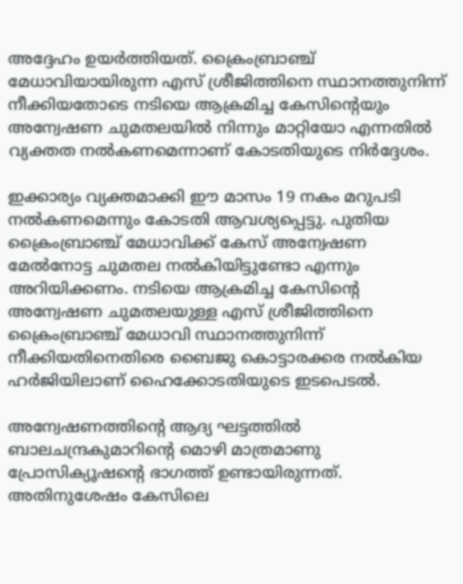അദ്ദേഹം ഉയർത്തിയത്. ക്രൈംബ്രാഞ്ച് മേധാവിയായിരുന്ന എസ് ശ്രീജിത്തിനെ സ്ഥാനത്തുനിന്ന് നീക്കിയതോടെ നടിയെ ആക്രമിച്ച കേസിന്റെയും അന്വേഷണ ചുമതലയിൽ നിന്നും മാറ്റിയോ എന്നതിൽ വ്യക്തത നൽകണമെന്നാണ് കോടതിയുടെ നിർദ്ദേശം.

ഇക്കാര്യം വ്യക്തമാക്കി ഈ മാസം 19 നകം മറുപടി നൽകണമെന്നും കോടതി ആവശ്യപ്പെട്ടു. പുതിയ ക്രൈംബ്രാഞ്ച് മേധാവിക്ക് കേസ് അന്വേഷണ മേൽനോട്ട ചുമതല നൽകിയിട്ടുണ്ടോ എന്നും അറിയിക്കണം. നടിയെ ആക്രമിച്ച കേസിന്റെ അന്വേഷണ ചുമതലയുള്ള എസ് ശ്രീജിത്തിനെ ക്രൈംബ്രാഞ്ച് മേധാവി സ്ഥാനത്തുനിന്ന് നീക്കിയതിനെതിരെ ബൈജു കൊട്ടാരക്കര നൽകിയ ഹർജിയിലാണ് ഹൈക്കോടതിയുടെ ഇടപെടൽ.

അന്വേഷണത്തിന്റെ ആദ്യ ഘട്ടത്തില്‍ ബാലചന്ദ്രകുമാറിന്റെ മൊഴി മാത്രമാണു പ്രോസിക്യൂഷന്റെ ഭാഗത്ത്‌ ഉണ്ടായിരുന്നത്‌. അതിനുശേഷം കേസിലെ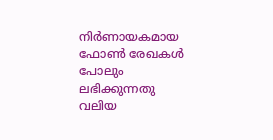നിര്‍ണായകമായ ഫോണ്‍ രേഖകള്‍ പോലും ലഭിക്കുന്നതു വലിയ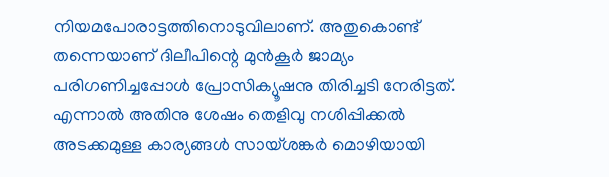നിയമപോരാട്ടത്തിനൊടുവിലാണ്‌. അതുകൊണ്ട്‌ തന്നെയാണ്‌ ദിലീപിന്റെ മുന്‍കൂര്‍ ജാമ്യം പരിഗണിച്ചപ്പോള്‍ പ്രോസിക്യൂഷനു തിരിച്ചടി നേരിട്ടത്‌. എന്നാല്‍ അതിനു ശേഷം തെളിവു നശിപ്പിക്കല്‍ അടക്കമുള്ള കാര്യങ്ങള്‍ സായ്‌ശങ്കര്‍ മൊഴിയായി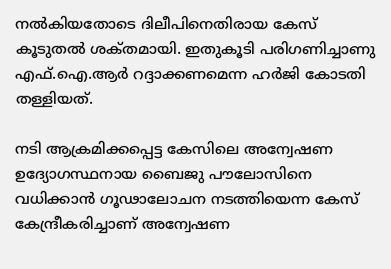നല്‍കിയതോടെ ദിലീപിനെതിരായ കേസ്‌ കൂടുതല്‍ ശക്‌തമായി. ഇതുകൂടി പരിഗണിച്ചാണു എഫ്‌.ഐ.ആര്‍ റദ്ദാക്കണമെന്ന ഹര്‍ജി കോടതി തള്ളിയത്‌.

നടി ആക്രമിക്കപ്പെട്ട കേസിലെ അന്വേഷണ ഉദ്യോഗസ്ഥനായ ബൈജു പൗലോസിനെ വധിക്കാൻ ഗൂഢാലോചന നടത്തിയെന്ന കേസ് കേന്ദ്രീകരിച്ചാണ് അന്വേഷണ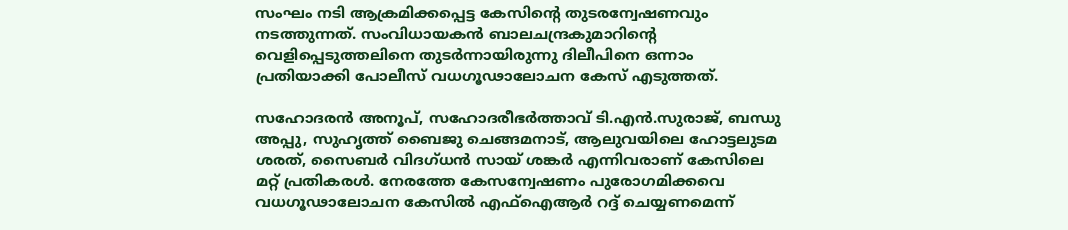സംഘം നടി ആക്രമിക്കപ്പെട്ട കേസിന്റെ തുടരന്വേഷണവും നടത്തുന്നത്. സംവിധായകൻ ബാലചന്ദ്രകുമാറിന്റെ വെളിപ്പെടുത്തലിനെ തുടർന്നായിരുന്നു ദിലീപിനെ ഒന്നാം പ്രതിയാക്കി പോലീസ് വധഗൂഢാലോചന കേസ് എടുത്തത്.

സഹോദരൻ അനൂപ്, സഹോദരീഭർത്താവ് ടി.എൻ.സുരാജ്, ബന്ധു അപ്പു, സുഹൃത്ത് ബൈജു ചെങ്ങമനാട്, ആലുവയിലെ ഹോട്ടലുടമ ശരത്, സൈബർ വിദഗ്ധൻ സായ് ശങ്കർ എന്നിവരാണ് കേസിലെ മറ്റ് പ്രതികരൾ. നേരത്തേ കേസന്വേഷണം പുരോഗമിക്കവെ വധഗൂഢാലോചന കേസിൽ എഫ്ഐആർ റദ്ദ് ചെയ്യണമെന്ന്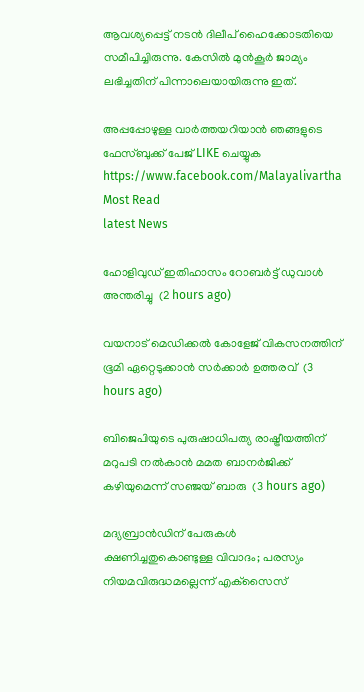ആവശ്യപ്പെട്ട് നടൻ ദിലീപ് ഹൈക്കോടതിയെ സമീപിച്ചിരുന്നു. കേസിൽ മുൻകൂർ ജാമ്യം ലഭിച്ചതിന് പിന്നാലെയായിരുന്നു ഇത്.

അപ്പപ്പോഴുള്ള വാര്‍ത്തയറിയാന്‍ ഞങ്ങളുടെ ഫേസ്‌ബുക്ക്‌ പേജ് LIKE ചെയ്യുക
https://www.facebook.com/Malayalivartha
Most Read
latest News

ഹോളിവുഡ് ഇതിഹാസം റോബര്‍ട്ട് ഡുവാള്‍ അന്തരിച്ചു  (2 hours ago)

വയനാട് മെഡിക്കല്‍ കോളേജ് വികസനത്തിന് ഭൂമി ഏറ്റെടുക്കാന്‍ സര്‍ക്കാര്‍ ഉത്തരവ്  (3 hours ago)

ബിജെപിയുടെ പുരുഷാധിപത്യ രാഷ്ട്രീയത്തിന് മറുപടി നല്‍കാന്‍ മമത ബാനര്‍ജിക്ക് കഴിയുമെന്ന് സഞ്ജയ് ബാരു  (3 hours ago)

മദ്യബ്രാന്‍ഡിന് പേരുകള്‍ ക്ഷണിച്ചതുകൊണ്ടുള്ള വിവാദം; പരസ്യം നിയമവിരുദ്ധമല്ലെന്ന് എക്‌സൈസ്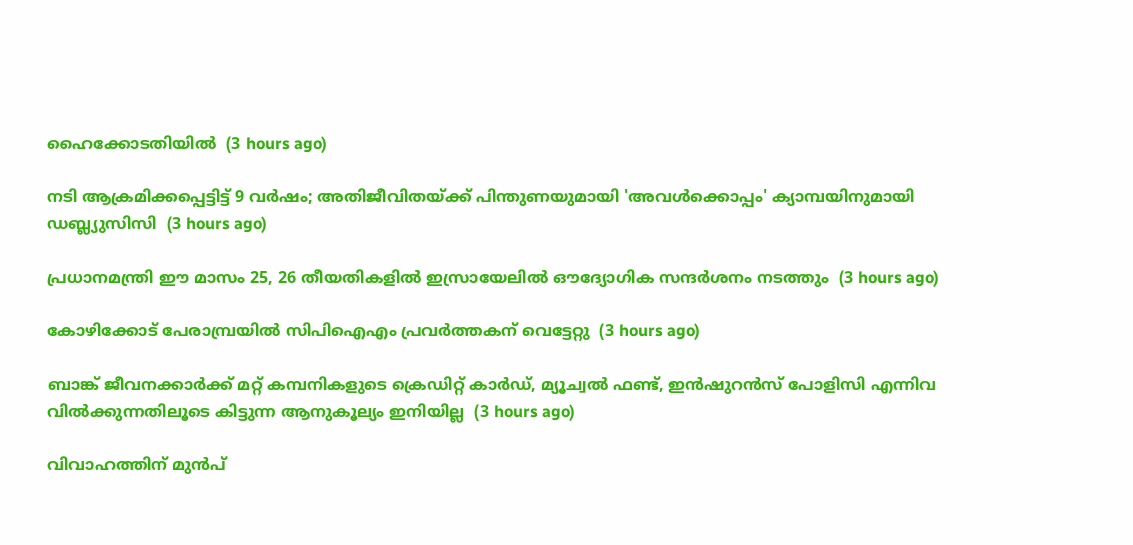ഹൈക്കോടതിയില്‍  (3 hours ago)

നടി ആക്രമിക്കപ്പെട്ടിട്ട് 9 വര്‍ഷം; അതിജീവിതയ്ക്ക് പിന്തുണയുമായി 'അവള്‍ക്കൊപ്പം' ക്യാമ്പയിനുമായി ഡബ്ല്യുസിസി  (3 hours ago)

പ്രധാനമന്ത്രി ഈ മാസം 25, 26 തീയതികളില്‍ ഇസ്രായേലില്‍ ഔദ്യോഗിക സന്ദര്‍ശനം നടത്തും  (3 hours ago)

കോഴിക്കോട് പേരാമ്പ്രയില്‍ സിപിഐഎം പ്രവര്‍ത്തകന് വെട്ടേറ്റു  (3 hours ago)

ബാങ്ക് ജീവനക്കാര്‍ക്ക് മറ്റ് കമ്പനികളുടെ ക്രെഡിറ്റ് കാര്‍ഡ്, മ്യൂച്വല്‍ ഫണ്ട്, ഇന്‍ഷുറന്‍സ് പോളിസി എന്നിവ വില്‍ക്കുന്നതിലൂടെ കിട്ടുന്ന ആനുകൂല്യം ഇനിയില്ല  (3 hours ago)

വിവാഹത്തിന് മുന്‍പ്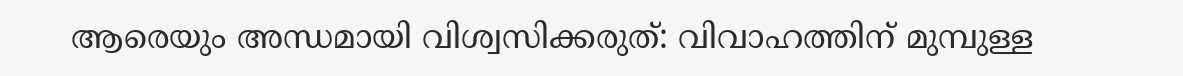ആരെയും അന്ധമായി വിശ്വസിക്കരുത്: വിവാഹത്തിന് മുമ്പുള്ള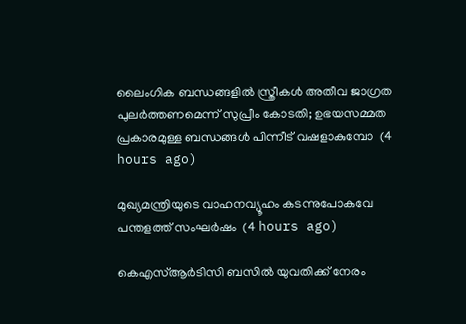ലൈംഗിക ബന്ധങ്ങളില്‍ സ്ത്രീകള്‍ അതീവ ജാഗ്രത പുലര്‍ത്തണമെന്ന് സുപ്രീം കോടതി; ഉഭയസമ്മത പ്രകാരമുള്ള ബന്ധങ്ങള്‍ പിന്നീട് വഷളാകുമ്പോ  (4 hours ago)

മുഖ്യമന്ത്രിയുടെ വാഹനവ്യൂഹം കടന്നുപോകവേ പന്തളത്ത് സംഘര്‍ഷം  (4 hours ago)

കെഎസ്ആര്‍ടിസി ബസില്‍ യുവതിക്ക് നേരം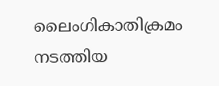ലൈംഗികാതിക്രമം നടത്തിയ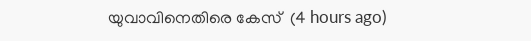യുവാവിനെതിരെ കേസ്  (4 hours ago)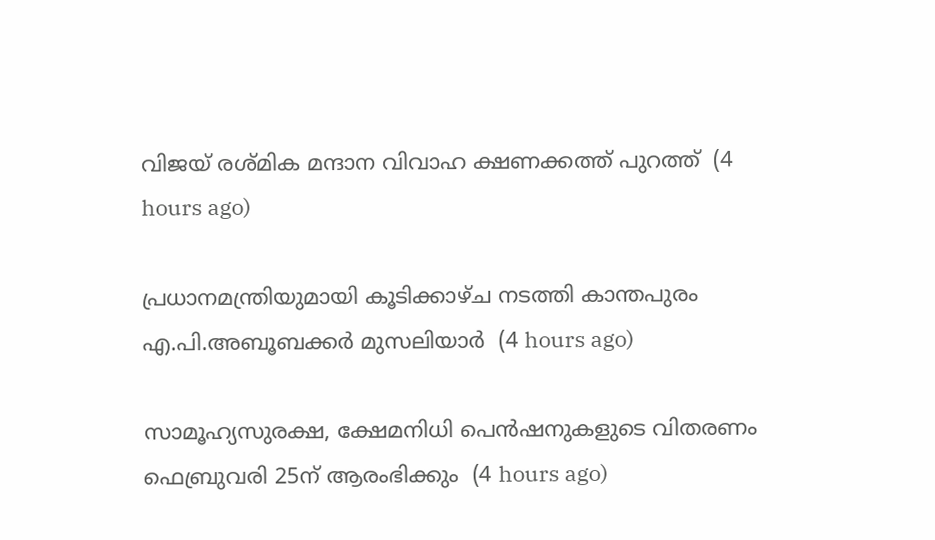വിജയ് രശ്മിക മന്ദാന വിവാഹ ക്ഷണക്കത്ത് പുറത്ത്  (4 hours ago)

പ്രധാനമന്ത്രിയുമായി കൂടിക്കാഴ്ച നടത്തി കാന്തപുരം എ.പി.അബൂബക്കര്‍ മുസലിയാര്‍  (4 hours ago)

സാമൂഹ്യസുരക്ഷ, ക്ഷേമനിധി പെന്‍ഷനുകളുടെ വിതരണം ഫെബ്രുവരി 25ന് ആരംഭിക്കും  (4 hours ago)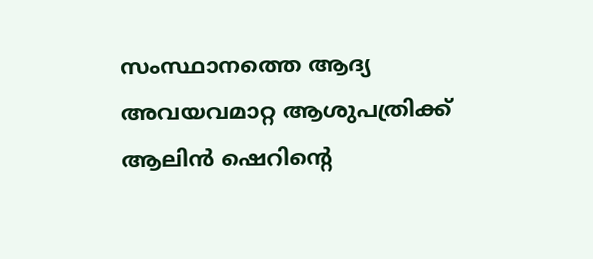സംസ്ഥാനത്തെ ആദ്യ അവയവമാറ്റ ആശുപത്രിക്ക് ആലിന്‍ ഷെറിന്റെ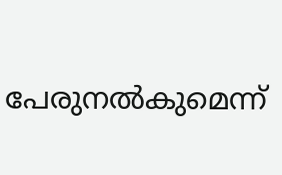പേരുനല്‍കുമെന്ന്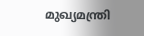മുഖ്യമന്ത്രി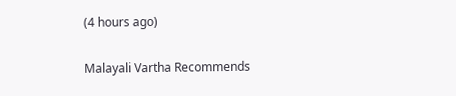(4 hours ago)

Malayali Vartha Recommends